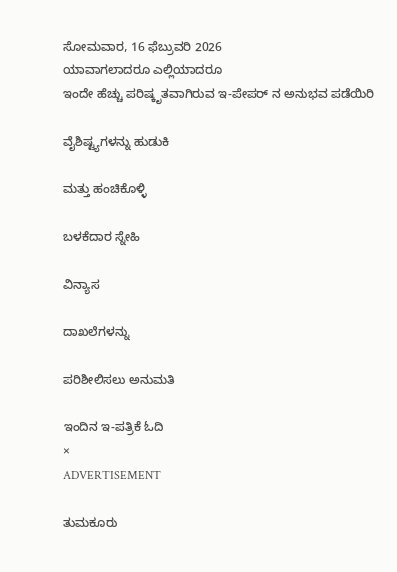ಸೋಮವಾರ, 16 ಫೆಬ್ರುವರಿ 2026
ಯಾವಾಗಲಾದರೂ ಎಲ್ಲಿಯಾದರೂ
ಇಂದೇ ಹೆಚ್ಚು ಪರಿಷ್ಕೃತವಾಗಿರುವ ಇ-ಪೇಪರ್ ನ ಅನುಭವ ಪಡೆಯಿರಿ

ವೈಶಿಷ್ಟ್ಯಗಳನ್ನು ಹುಡುಕಿ

ಮತ್ತು ಹಂಚಿಕೊಳ್ಳಿ

ಬಳಕೆದಾರ ಸ್ನೇಹಿ

ವಿನ್ಯಾಸ

ದಾಖಲೆಗಳನ್ನು

ಪರಿಶೀಲಿಸಲು ಅನುಮತಿ

ಇಂದಿನ ಇ-ಪತ್ರಿಕೆ ಓದಿ
×
ADVERTISEMENT

ತುಮಕೂರು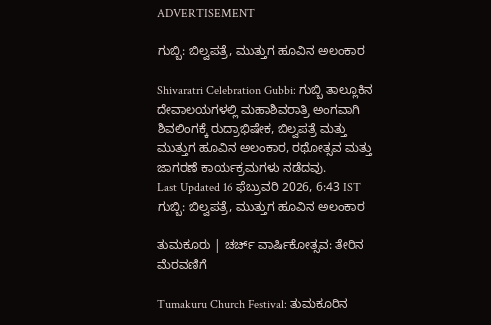ADVERTISEMENT

ಗುಬ್ಬಿ: ಬಿಲ್ವಪತ್ರೆ, ಮುತ್ತುಗ ಹೂವಿನ ಅಲಂಕಾರ

Shivaratri Celebration Gubbi: ಗುಬ್ಬಿ ತಾಲ್ಲೂಕಿನ ದೇವಾಲಯಗಳಲ್ಲಿ ಮಹಾಶಿವರಾತ್ರಿ ಅಂಗವಾಗಿ ಶಿವಲಿಂಗಕ್ಕೆ ರುದ್ರಾಭಿಷೇಕ, ಬಿಲ್ವಪತ್ರೆ ಮತ್ತು ಮುತ್ತುಗ ಹೂವಿನ ಅಲಂಕಾರ, ರಥೋತ್ಸವ ಮತ್ತು ಜಾಗರಣೆ ಕಾರ್ಯಕ್ರಮಗಳು ನಡೆದವು.
Last Updated 16 ಫೆಬ್ರುವರಿ 2026, 6:43 IST
ಗುಬ್ಬಿ: ಬಿಲ್ವಪತ್ರೆ, ಮುತ್ತುಗ ಹೂವಿನ ಅಲಂಕಾರ

ತುಮಕೂರು | ಚರ್ಚ್‌ ವಾರ್ಷಿಕೋತ್ಸವ: ತೇರಿನ ಮೆರವಣಿಗೆ

Tumakuru Church Festival: ತುಮಕೂರಿನ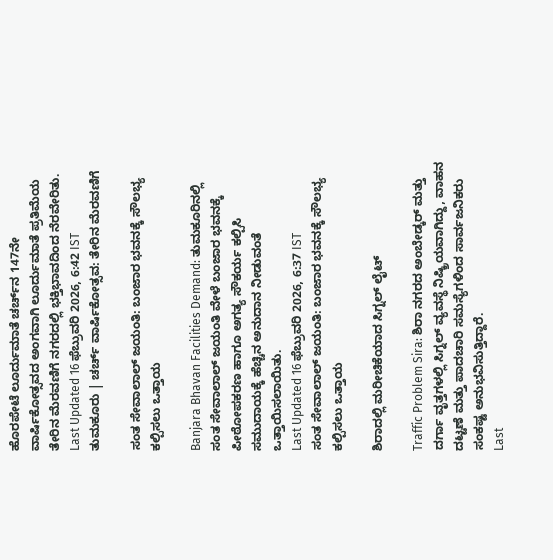ಹೊರಪೇಟೆ ಲೂರ್ದುಮಾತೆ ಚರ್ಚ್‌ನ 147ನೇ ವಾರ್ಷಿಕೋತ್ಸವದ ಅಂಗವಾಗಿ ಲೂರ್ದುಮಾತೆ ಪ್ರತಿಮೆಯ ತೇರಿನ ಮೆರವಣಿಗೆ ನಗರದಲ್ಲಿ ಭಕ್ತಿಭಾವದಿಂದ ನೆರವೇರಿತು.
Last Updated 16 ಫೆಬ್ರುವರಿ 2026, 6:42 IST
ತುಮಕೂರು | ಚರ್ಚ್‌ ವಾರ್ಷಿಕೋತ್ಸವ: ತೇರಿನ ಮೆರವಣಿಗೆ

ಸಂತ ಸೇವಾಲಾಲ್‌ ಜಯಂತಿ: ಬಂಜಾರ ಭವನಕ್ಕೆ ಸೌಲಭ್ಯ ಕಲ್ಪಿಸಲು ಒತ್ತಾಯ

Banjara Bhavan Facilities Demand: ತುಮಕೂರಿನಲ್ಲಿ ಸಂತ ಸೇವಾಲಾಲ್‌ ಜಯಂತಿ ವೇಳೆ ಬಂಜಾರ ಭವನಕ್ಕೆ ಪೀಠೋಪಕರಣ ಹಾಗೂ ಅಗತ್ಯ ಸೌಕರ್ಯ ಕಲ್ಪಿಸಿ ಸಮುದಾಯಕ್ಕೆ ಹೆಚ್ಚಿನ ಅನುದಾನ ನೀಡುವಂತೆ ಒತ್ತಾಯಿಸಲಾಯಿತು.
Last Updated 16 ಫೆಬ್ರುವರಿ 2026, 6:37 IST
ಸಂತ ಸೇವಾಲಾಲ್‌ ಜಯಂತಿ: ಬಂಜಾರ ಭವನಕ್ಕೆ ಸೌಲಭ್ಯ ಕಲ್ಪಿಸಲು ಒತ್ತಾಯ

ಶಿರಾದಲ್ಲಿ ಮರೀಚಿಕೆಯಾದ ಸಿಗ್ನಲ್ ಲೈಟ್

Traffic Problem Sira: ಶಿರಾ ನಗರದ ಅಂಬೇಡ್ಕರ್ ಮತ್ತು ದರ್ಗಾ ವೃತ್ತಗಳಲ್ಲಿ ಸಿಗ್ನಲ್ ವ್ಯವಸ್ಥೆ ನಿಷ್ಕ್ರಿಯವಾಗಿದ್ದು, ವಾಹನ ದಟ್ಟಣೆ ಮತ್ತು ಪಾದಚಾರಿ ಸಮಸ್ಯೆಗಳಿಂದ ಸಾರ್ವಜನಿಕರು ಸಂಕಷ್ಟ ಅನುಭವಿಸುತ್ತಿದ್ದಾರೆ.
Last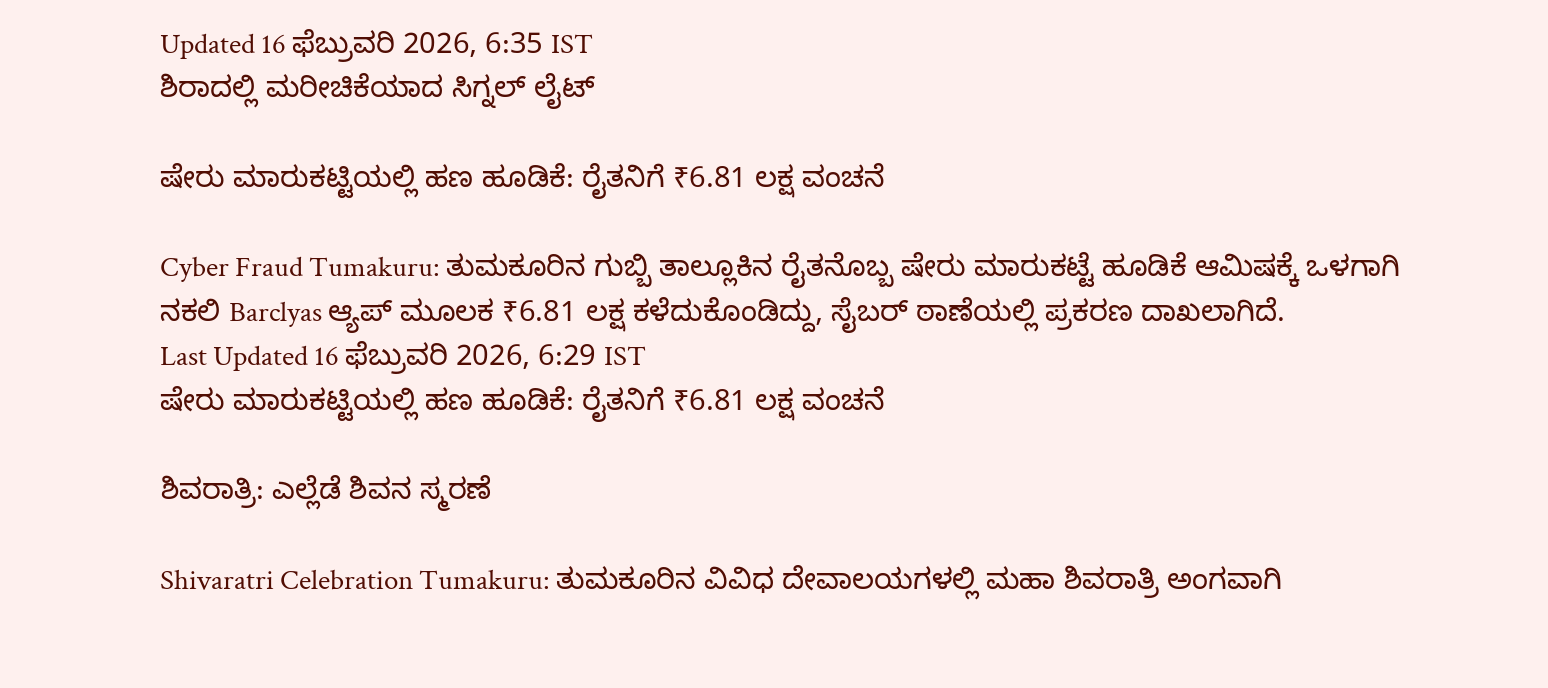Updated 16 ಫೆಬ್ರುವರಿ 2026, 6:35 IST
ಶಿರಾದಲ್ಲಿ ಮರೀಚಿಕೆಯಾದ ಸಿಗ್ನಲ್ ಲೈಟ್

ಷೇರು ಮಾರುಕಟ್ಟಿಯಲ್ಲಿ ಹಣ ಹೂಡಿಕೆ: ರೈತನಿಗೆ ₹6.81 ಲಕ್ಷ ವಂಚನೆ

Cyber Fraud Tumakuru: ತುಮಕೂರಿನ ಗುಬ್ಬಿ ತಾಲ್ಲೂಕಿನ ರೈತನೊಬ್ಬ ಷೇರು ಮಾರುಕಟ್ಟೆ ಹೂಡಿಕೆ ಆಮಿಷಕ್ಕೆ ಒಳಗಾಗಿ ನಕಲಿ Barclyas ಆ್ಯಪ್ ಮೂಲಕ ₹6.81 ಲಕ್ಷ ಕಳೆದುಕೊಂಡಿದ್ದು, ಸೈಬರ್ ಠಾಣೆಯಲ್ಲಿ ಪ್ರಕರಣ ದಾಖಲಾಗಿದೆ.
Last Updated 16 ಫೆಬ್ರುವರಿ 2026, 6:29 IST
ಷೇರು ಮಾರುಕಟ್ಟಿಯಲ್ಲಿ ಹಣ ಹೂಡಿಕೆ: ರೈತನಿಗೆ ₹6.81 ಲಕ್ಷ ವಂಚನೆ

ಶಿವರಾತ್ರಿ: ಎಲ್ಲೆಡೆ ಶಿವನ ಸ್ಮರಣೆ

Shivaratri Celebration Tumakuru: ತುಮಕೂರಿನ ವಿವಿಧ ದೇವಾಲಯಗಳಲ್ಲಿ ಮಹಾ ಶಿವರಾತ್ರಿ ಅಂಗವಾಗಿ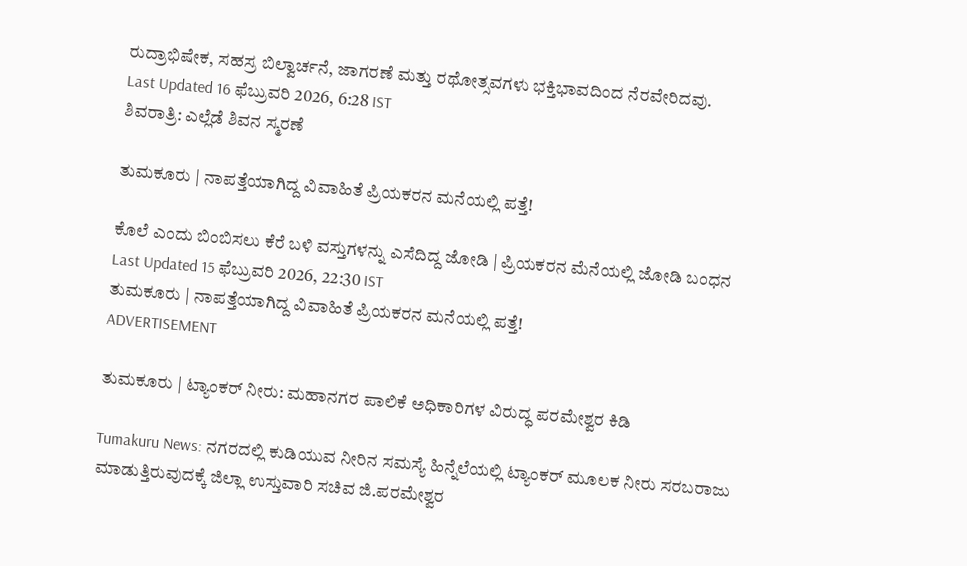ರುದ್ರಾಭಿಷೇಕ, ಸಹಸ್ರ ಬಿಲ್ವಾರ್ಚನೆ, ಜಾಗರಣೆ ಮತ್ತು ರಥೋತ್ಸವಗಳು ಭಕ್ತಿಭಾವದಿಂದ ನೆರವೇರಿದವು.
Last Updated 16 ಫೆಬ್ರುವರಿ 2026, 6:28 IST
ಶಿವರಾತ್ರಿ: ಎಲ್ಲೆಡೆ ಶಿವನ ಸ್ಮರಣೆ

ತುಮಕೂರು | ನಾಪತ್ತೆಯಾಗಿದ್ದ ವಿವಾಹಿತೆ ಪ್ರಿಯಕರನ ಮನೆಯಲ್ಲಿ ಪತ್ತೆ!

ಕೊಲೆ ಎಂದು ಬಿಂಬಿಸಲು ಕೆರೆ ಬಳಿ ವಸ್ತುಗಳನ್ನು ಎಸೆದಿದ್ದ ಜೋಡಿ | ಪ್ರಿಯಕರನ ಮೆನೆಯಲ್ಲಿ ಜೋಡಿ ಬಂಧನ
Last Updated 15 ಫೆಬ್ರುವರಿ 2026, 22:30 IST
ತುಮಕೂರು | ನಾಪತ್ತೆಯಾಗಿದ್ದ ವಿವಾಹಿತೆ ಪ್ರಿಯಕರನ ಮನೆಯಲ್ಲಿ ಪತ್ತೆ!
ADVERTISEMENT

ತುಮಕೂರು | ಟ್ಯಾಂಕರ್ ನೀರು: ಮಹಾನಗರ ಪಾಲಿಕೆ ಅಧಿಕಾರಿಗಳ ವಿರುದ್ಧ ಪರಮೇಶ್ವರ ಕಿಡಿ

Tumakuru News: ನಗರದಲ್ಲಿ ಕುಡಿಯುವ ನೀರಿನ ಸಮಸ್ಯೆ ಹಿನ್ನೆಲೆಯಲ್ಲಿ ಟ್ಯಾಂಕರ್ ಮೂಲಕ ನೀರು ಸರಬರಾಜು ಮಾಡುತ್ತಿರುವುದಕ್ಕೆ ಜಿಲ್ಲಾ ಉಸ್ತುವಾರಿ ಸಚಿವ ಜಿ.ಪರಮೇಶ್ವರ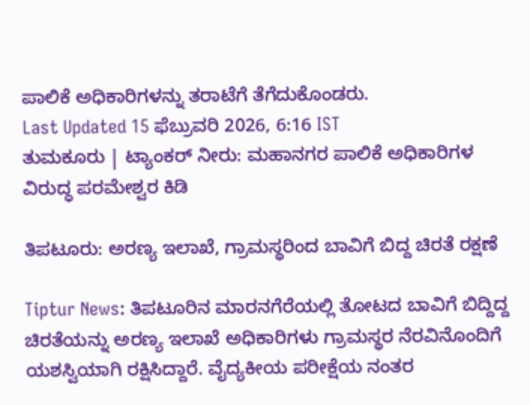ಪಾಲಿಕೆ ಅಧಿಕಾರಿಗಳನ್ನು ತರಾಟೆಗೆ ತೆಗೆದುಕೊಂಡರು.
Last Updated 15 ಫೆಬ್ರುವರಿ 2026, 6:16 IST
ತುಮಕೂರು | ಟ್ಯಾಂಕರ್ ನೀರು: ಮಹಾನಗರ ಪಾಲಿಕೆ ಅಧಿಕಾರಿಗಳ ವಿರುದ್ಧ ಪರಮೇಶ್ವರ ಕಿಡಿ

ತಿಪಟೂರು: ಅರಣ್ಯ ಇಲಾಖೆ, ಗ್ರಾಮಸ್ಥರಿಂದ ಬಾವಿಗೆ ಬಿದ್ದ ಚಿರತೆ ರಕ್ಷಣೆ

Tiptur News: ತಿಪಟೂರಿನ ಮಾರನಗೆರೆಯಲ್ಲಿ ತೋಟದ ಬಾವಿಗೆ ಬಿದ್ದಿದ್ದ ಚಿರತೆಯನ್ನು ಅರಣ್ಯ ಇಲಾಖೆ ಅಧಿಕಾರಿಗಳು ಗ್ರಾಮಸ್ಥರ ನೆರವಿನೊಂದಿಗೆ ಯಶಸ್ವಿಯಾಗಿ ರಕ್ಷಿಸಿದ್ದಾರೆ. ವೈದ್ಯಕೀಯ ಪರೀಕ್ಷೆಯ ನಂತರ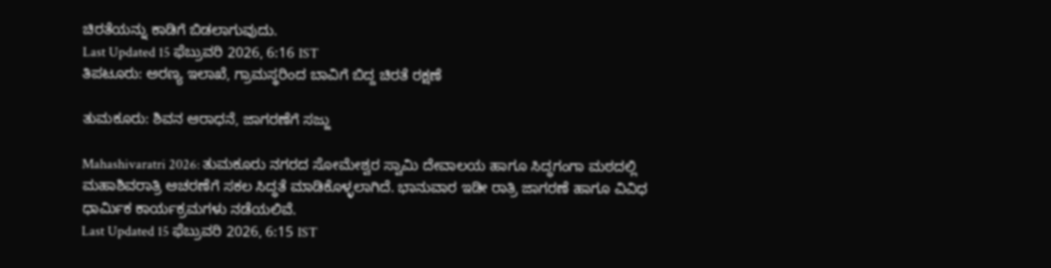ಚಿರತೆಯನ್ನು ಕಾಡಿಗೆ ಬಿಡಲಾಗುವುದು.
Last Updated 15 ಫೆಬ್ರುವರಿ 2026, 6:16 IST
ತಿಪಟೂರು: ಅರಣ್ಯ ಇಲಾಖೆ, ಗ್ರಾಮಸ್ಥರಿಂದ ಬಾವಿಗೆ ಬಿದ್ದ ಚಿರತೆ ರಕ್ಷಣೆ

ತುಮಕೂರು: ಶಿವನ ಆರಾಧನೆ, ಜಾಗರಣೆಗೆ ಸಜ್ಜು

Mahashivaratri 2026: ತುಮಕೂರು ನಗರದ ಸೋಮೇಶ್ವರ ಸ್ವಾಮಿ ದೇವಾಲಯ ಹಾಗೂ ಸಿದ್ಧಗಂಗಾ ಮಠದಲ್ಲಿ ಮಹಾಶಿವರಾತ್ರಿ ಆಚರಣೆಗೆ ಸಕಲ ಸಿದ್ಧತೆ ಮಾಡಿಕೊಳ್ಳಲಾಗಿದೆ. ಭಾನುವಾರ ಇಡೀ ರಾತ್ರಿ ಜಾಗರಣೆ ಹಾಗೂ ವಿವಿಧ ಧಾರ್ಮಿಕ ಕಾರ್ಯಕ್ರಮಗಳು ನಡೆಯಲಿವೆ.
Last Updated 15 ಫೆಬ್ರುವರಿ 2026, 6:15 IST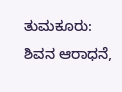ತುಮಕೂರು: ಶಿವನ ಆರಾಧನೆ,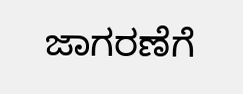ಜಾಗರಣೆಗೆ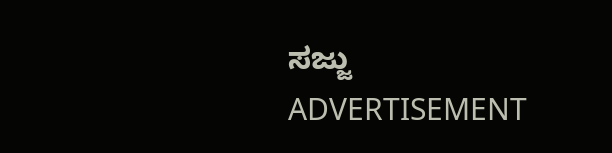ಸಜ್ಜು
ADVERTISEMENT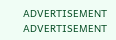ADVERTISEMENT
ADVERTISEMENT